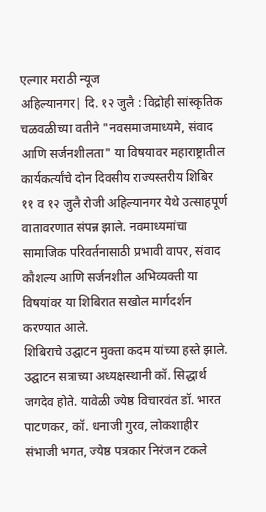एल्गार मराठी न्यूज
अहिल्यानगर| दि. १२ जुलै : विद्रोही सांस्कृतिक चळवळीच्या वतीने "नवसमाजमाध्यमे, संवाद आणि सर्जनशीलता" या विषयावर महाराष्ट्रातील कार्यकर्त्यांचे दोन दिवसीय राज्यस्तरीय शिबिर ११ व १२ जुलै रोजी अहिल्यानगर येथे उत्साहपूर्ण वातावरणात संपन्न झाले. नवमाध्यमांचा सामाजिक परिवर्तनासाठी प्रभावी वापर, संवाद कौशल्य आणि सर्जनशील अभिव्यक्ती या विषयांवर या शिबिरात सखोल मार्गदर्शन करण्यात आले.
शिबिराचे उद्घाटन मुक्ता कदम यांच्या हस्ते झाले. उद्घाटन सत्राच्या अध्यक्षस्थानी कॉ. सिद्धार्थ जगदेव होते. यावेळी ज्येष्ठ विचारवंत डॉ. भारत पाटणकर, कॉ. धनाजी गुरव, लोकशाहीर संभाजी भगत, ज्येष्ठ पत्रकार निरंजन टकले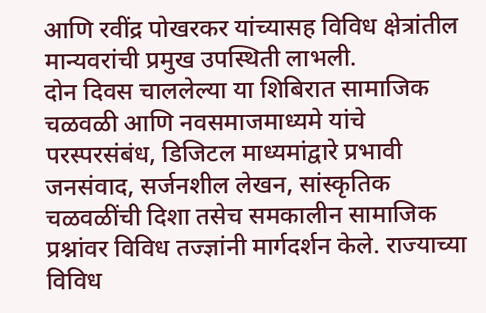आणि रवींद्र पोखरकर यांच्यासह विविध क्षेत्रांतील मान्यवरांची प्रमुख उपस्थिती लाभली.
दोन दिवस चाललेल्या या शिबिरात सामाजिक चळवळी आणि नवसमाजमाध्यमे यांचे परस्परसंबंध, डिजिटल माध्यमांद्वारे प्रभावी जनसंवाद, सर्जनशील लेखन, सांस्कृतिक चळवळींची दिशा तसेच समकालीन सामाजिक प्रश्नांवर विविध तज्ज्ञांनी मार्गदर्शन केले. राज्याच्या विविध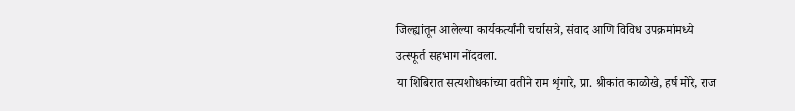जिल्ह्यांतून आलेल्या कार्यकर्त्यांनी चर्चासत्रे, संवाद आणि विविध उपक्रमांमध्ये उत्स्फूर्त सहभाग नोंदवला.
या शिबिरात सत्यशोधकांच्या वतीने राम शृंगारे, प्रा. श्रीकांत काळोखे, हर्ष मोरे, राज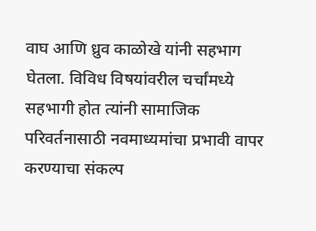वाघ आणि ध्रुव काळोखे यांनी सहभाग घेतला. विविध विषयांवरील चर्चांमध्ये सहभागी होत त्यांनी सामाजिक परिवर्तनासाठी नवमाध्यमांचा प्रभावी वापर करण्याचा संकल्प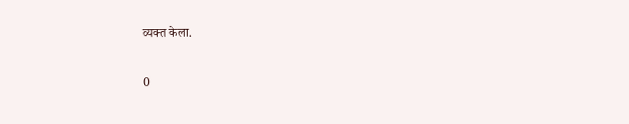व्यक्त केला.

0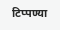टिप्पण्या